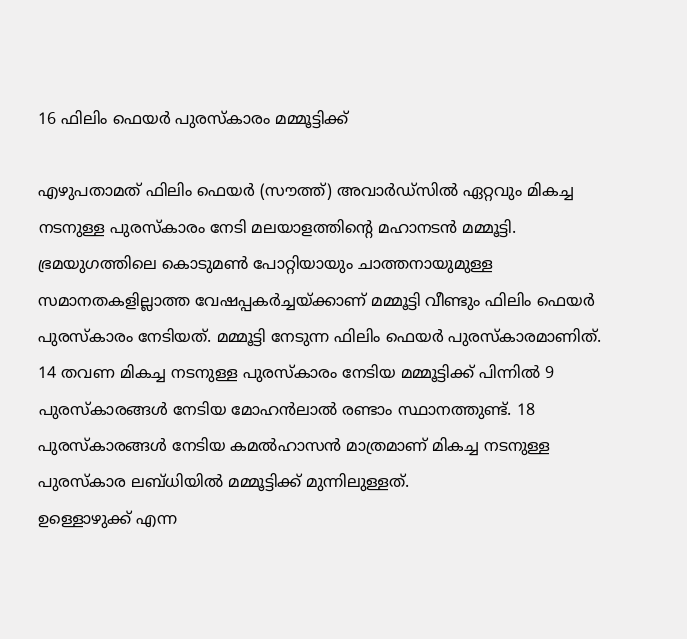16 ഫിലിം ഫെയർ പുരസ്കാരം മമ്മൂട്ടിക്ക്

എഴുപതാമത് ഫിലിം ഫെയർ (സൗത്ത്) അവാർഡ്സിൽ ഏറ്റവും മികച്ച നടനുള്ള പുരസ്കാരം നേടി മലയാളത്തിന്റെ മഹാനടൻ മമ്മൂട്ടി. ഭ്രമയുഗത്തിലെ കൊടുമൺ പോറ്റിയായും ചാത്തനായുമുള്ള സമാനതകളില്ലാത്ത വേഷപ്പകർച്ചയ്ക്കാണ് മമ്മൂട്ടി വീണ്ടും ഫിലിം ഫെയർ പുരസ്കാരം നേടിയത്. മമ്മൂട്ടി നേടുന്ന ഫിലിം ഫെയർ പുരസ്കാരമാണിത്. 14 തവണ മികച്ച നടനുള്ള പുരസ്കാരം നേടിയ മമ്മൂട്ടിക്ക് പിന്നിൽ 9 പുരസ്കാരങ്ങൾ നേടിയ മോഹൻലാൽ രണ്ടാം സ്ഥാനത്തുണ്ട്. 18 പുരസ്കാരങ്ങൾ നേടിയ കമൽഹാസൻ മാത്രമാണ് മികച്ച നടനുള്ള പുരസ്കാര ലബ്ധിയിൽ മമ്മൂട്ടിക്ക് മുന്നിലുള്ളത്.
ഉള്ളൊഴുക്ക് എന്ന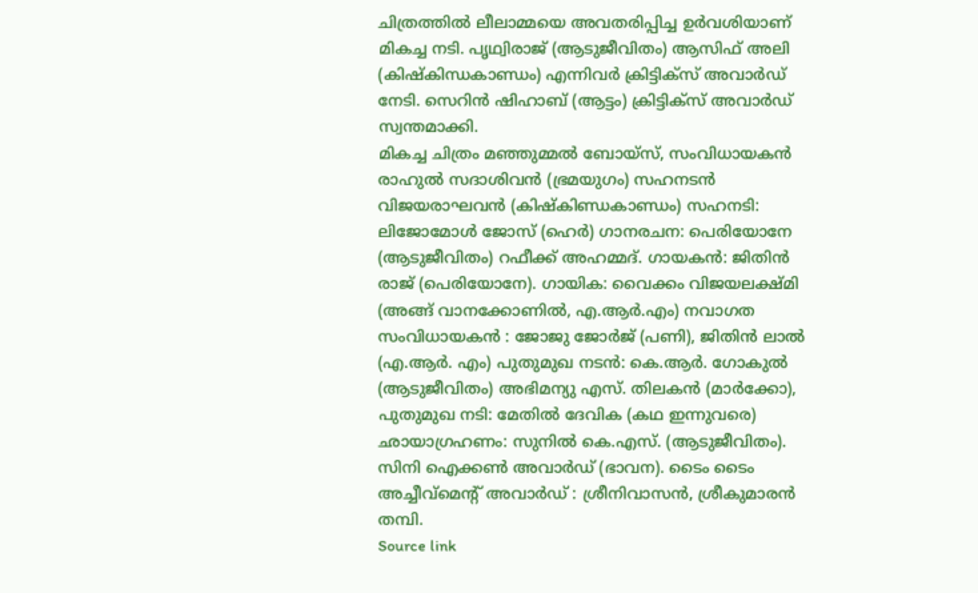ചിത്രത്തിൽ ലീലാമ്മയെ അവതരിപ്പിച്ച ഉർവശിയാണ് മികച്ച നടി. പൃഥ്വിരാജ് (ആടുജീവിതം) ആസിഫ് അലി (കിഷ്കിന്ധകാണ്ഡം) എന്നിവർ ക്രിട്ടിക്സ് അവാർഡ് നേടി. സെറിൻ ഷിഹാബ് (ആട്ടം) ക്രിട്ടിക്സ് അവാർഡ് സ്വന്തമാക്കി.
മികച്ച ചിത്രം മഞ്ഞുമ്മൽ ബോയ്സ്, സംവിധായകൻ രാഹുൽ സദാശിവൻ (ഭ്രമയുഗം) സഹനടൻ വിജയരാഘവൻ (കിഷ്കിണ്ഡകാണ്ഡം) സഹനടി: ലിജോമോൾ ജോസ് (ഹെർ) ഗാനരചന: പെരിയോനേ (ആടുജീവിതം) റഫീക്ക് അഹമ്മദ്. ഗായകൻ: ജിതിൻ രാജ് (പെരിയോനേ). ഗായിക: വൈക്കം വിജയലക്ഷ്മി (അങ്ങ് വാനക്കോണിൽ, എ.ആർ.എം) നവാഗത സംവിധായകൻ : ജോജു ജോർജ് (പണി), ജിതിൻ ലാൽ (എ.ആർ. എം) പുതുമുഖ നടൻ: കെ.ആർ. ഗോകുൽ (ആടുജീവിതം) അഭിമന്യു എസ്. തിലകൻ (മാർക്കോ), പുതുമുഖ നടി: മേതിൽ ദേവിക (കഥ ഇന്നുവരെ) ഛായാഗ്രഹണം: സുനിൽ കെ.എസ്. (ആടുജീവിതം). സിനി ഐക്കൺ അവാർഡ് (ഭാവന). ടൈം ടൈം അച്ചീവ്മെന്റ് അവാർഡ് : ശ്രീനിവാസൻ, ശ്രീകുമാരൻ തമ്പി.
Source link